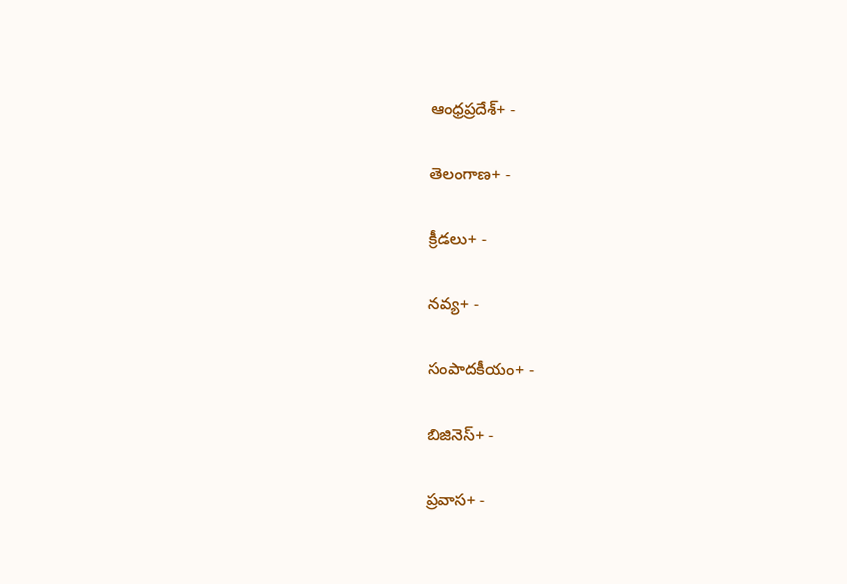ఆంధ్రప్రదేశ్+ -

తెలంగాణ+ -

క్రీడలు+ -

నవ్య+ -

సంపాదకీయం+ -

బిజినెస్+ -

ప్రవాస+ -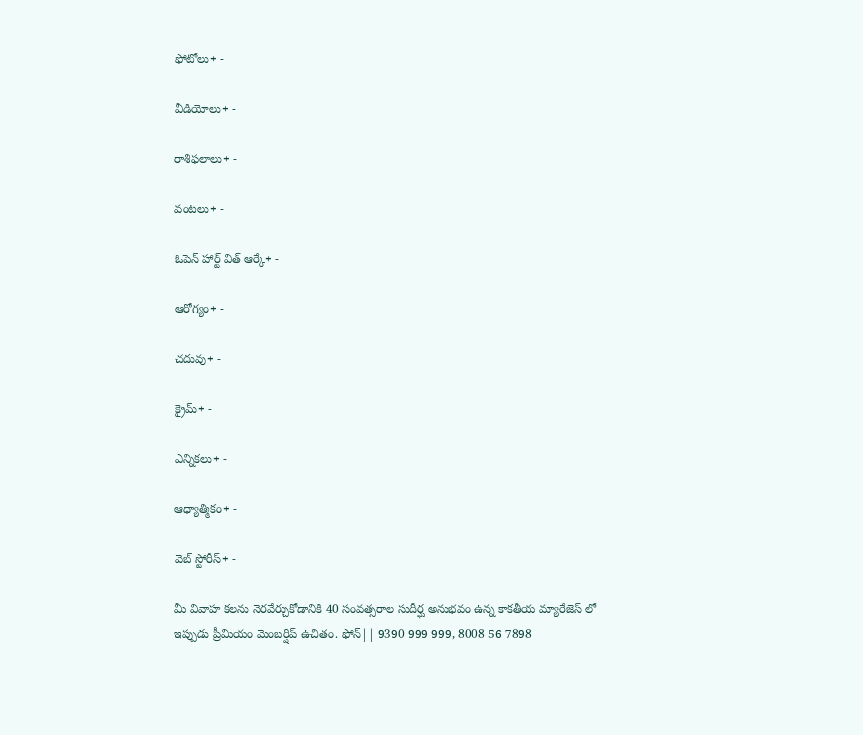ఫోటోలు+ -

వీడియోలు+ -

రాశిఫలాలు+ -

వంటలు+ -

ఓపెన్ హార్ట్ విత్ ఆర్కే+ -

ఆరోగ్యం+ -

చదువు+ -

క్రైమ్+ -

ఎన్నికలు+ -

ఆధ్యాత్మికం+ -

వెబ్ స్టోరీస్+ -

మీ వివాహ కలను నెరవేర్చుకోడానికి 40 సంవత్సరాల సుదీర్ఘ అనుభవం ఉన్న కాకతీయ మ్యారేజెస్ లో ఇప్పుడు ప్రీమియం మెంబర్షిప్ ఉచితం. ఫోన్|| 9390 999 999, 8008 56 7898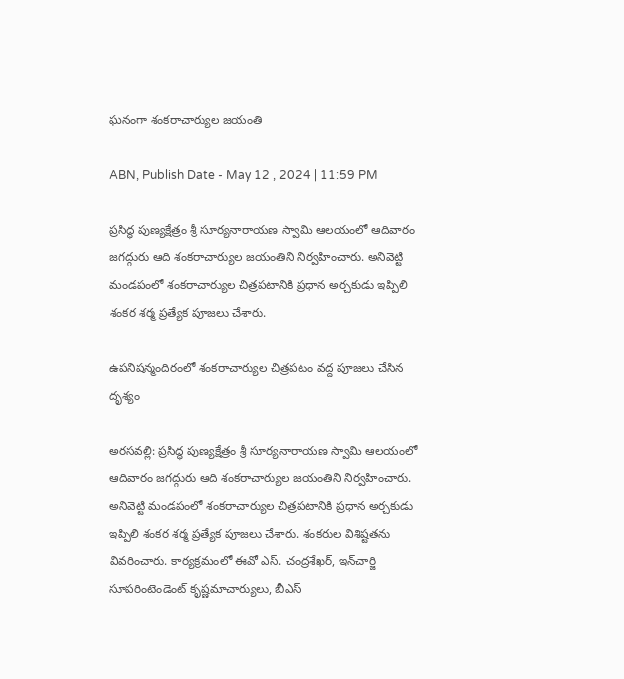ఘనంగా శంకరాచార్యుల జయంతి

ABN, Publish Date - May 12 , 2024 | 11:59 PM

ప్రసిద్ధ పుణ్యక్షేత్రం శ్రీ సూర్యనారాయణ స్వామి ఆలయంలో ఆదివారం జగద్గురు ఆది శంకరాచార్యుల జయంతిని నిర్వహించారు. అనివెట్టి మండపంలో శంకరాచార్యుల చిత్రపటానికి ప్రధాన అర్చకుడు ఇప్పిలి శంకర శర్మ ప్రత్యేక పూజలు చేశారు.

ఉపనిషన్మందిరంలో శంకరాచార్యుల చిత్రపటం వద్ద పూజలు చేసిన దృశ్యం

అరసవల్లి: ప్రసిద్ధ పుణ్యక్షేత్రం శ్రీ సూర్యనారాయణ స్వామి ఆలయంలో ఆదివారం జగద్గురు ఆది శంకరాచార్యుల జయంతిని నిర్వహించారు. అనివెట్టి మండపంలో శంకరాచార్యుల చిత్రపటానికి ప్రధాన అర్చకుడు ఇప్పిలి శంకర శర్మ ప్రత్యేక పూజలు చేశారు. శంకరుల విశిష్టతను వివరించారు. కార్యక్రమంలో ఈవో ఎస్‌. చంద్రశేఖర్‌, ఇన్‌చార్జి సూపరింటెండెంట్‌ కృష్ణమాచార్యులు, బీఎస్‌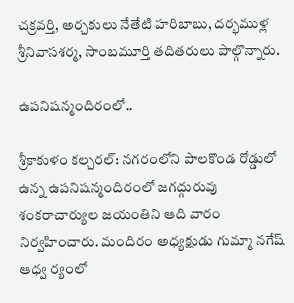చక్రవర్తి, అర్చకులు నేతేటి హరిబాబు, దర్భముళ్ల శ్రీనివాసశర్మ, సాంబమూర్తి తదితరులు పాల్గొన్నారు.

ఉపనిషన్మందిరంలో..

శ్రీకాకుళం కల్చరల్‌: నగరంలోని పాలకొండ రోడ్డులో ఉన్న ఉపనిషన్మందిరంలో జగద్గురువు శంకరాచార్యుల జయంతిని ఆది వారం నిర్వహించారు. మందిరం అధ్యక్షుడు గుమ్మా నగేష్‌ ఆధ్వ ర్యంలో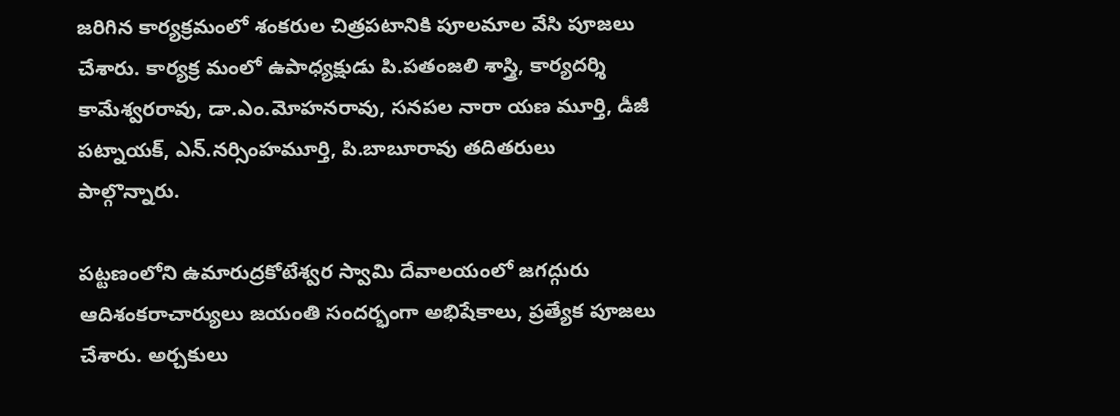జరిగిన కార్యక్రమంలో శంకరుల చిత్రపటానికి పూలమాల వేసి పూజలు చేశారు. కార్యక్ర మంలో ఉపాధ్యక్షుడు పి.పతంజలి శాస్త్రి, కార్యదర్శి కామేశ్వరరావు, డా.ఎం.మోహనరావు, సనపల నారా యణ మూర్తి, డీజీ పట్నాయక్‌, ఎన్‌.నర్సింహమూర్తి, పి.బాబూరావు తదితరులు పాల్గొన్నారు.

పట్టణంలోని ఉమారుద్రకోటేశ్వర స్వామి దేవాలయంలో జగద్గురు ఆదిశంకరాచార్యులు జయంతి సందర్భంగా అభిషేకాలు, ప్రత్యేక పూజలు చేశారు. అర్చకులు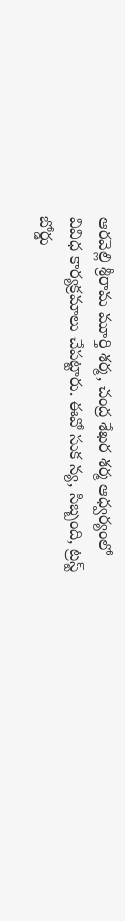ఆరవెల్లి శ్రీరామ మూర్తి శర్మ, చంద్ర శేఖర శర్మ ఆధ్వర్యంలో వివిధ కార్యక్రమాలు చేపట్టారు. ఈవో సుక న్య, సిబ్బంది, ట్రస్ట్‌ బోర్డు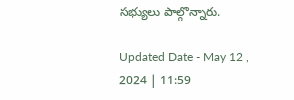సభ్యులు పాల్గొన్నారు.

Updated Date - May 12 , 2024 | 11:59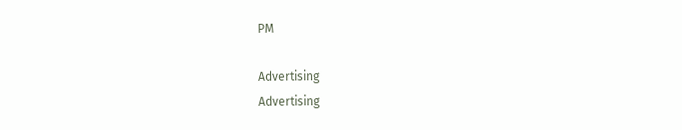PM

Advertising
Advertising